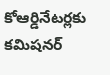కోఆర్డినేటర్లకు కమిషనర్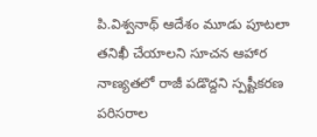పి.విశ్వనాథ్ ఆదేశం మూడు పూటలా తనిఖీ చేయాలని సూచన ఆహార నాణ్యతలో రాజీ పడొద్దని స్పష్టీకరణ పరిసరాల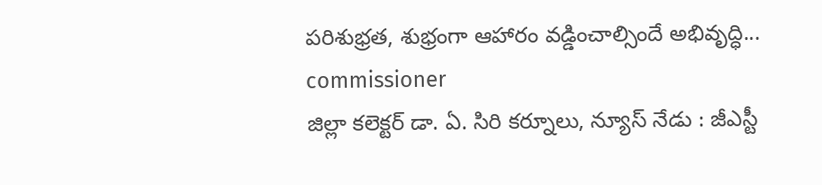పరిశుభ్రత, శుభ్రంగా ఆహారం వడ్డించాల్సిందే అభివృద్ధి...
commissioner
జిల్లా కలెక్టర్ డా. ఏ. సిరి కర్నూలు, న్యూస్ నేడు : జీఎస్టీ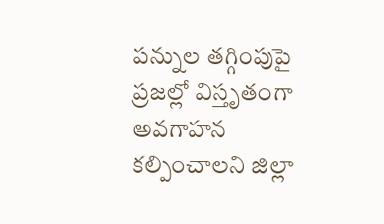పన్నుల తగ్గింపుపై ప్రజల్లో విస్తృతంగా అవగాహన కల్పించాలని జిల్లా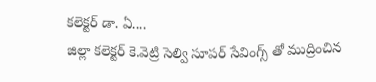కలెక్టర్ డా. ఏ....
జిల్లా కలెక్టర్ కె.వెట్రి సెల్వి సూపర్ సేవింగ్స్ తో ముద్రించిన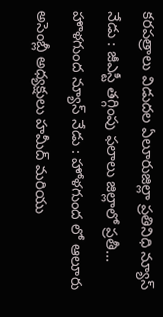కరపత్రాలు విడుదల ఏలూరుజిల్లా ప్రతినిధి న్యూస్ నేడు : జీఎస్టీ తగ్గింపు ఫలాలు జిల్లాలో ప్రతీ...
హొళగుంద న్యూస్ నేడు : హోళగుంద లో ఆలూరు అసెంబ్లీ అధ్యక్షులు హమీద్ మరియు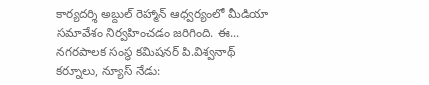కార్యదర్శి అబ్దుల్ రెహ్మాన్ ఆధ్వర్యంలో మీడియా సమావేశం నిర్వహించడం జరిగింది. ఈ...
నగరపాలక సంస్థ కమిషనర్ పి.విశ్వనాథ్ కర్నూలు, న్యూస్ నేడు: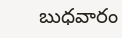బుధవారం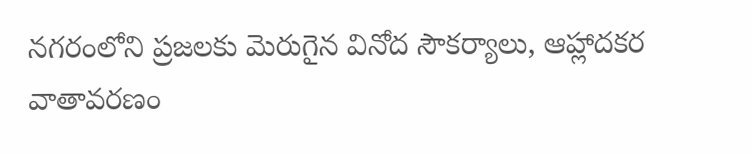నగరంలోని ప్రజలకు మెరుగైన వినోద సౌకర్యాలు, ఆహ్లాదకర వాతావరణం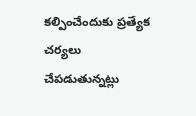కల్పించేందుకు ప్రత్యేక చర్యలు చేపడుతున్నట్లు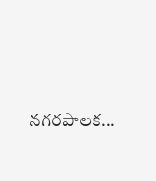నగరపాలక...